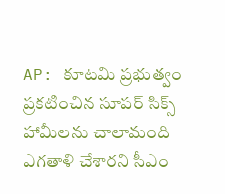AP: కూటమి ప్రభుత్వం ప్రకటించిన సూపర్ సిక్స్ హామీలను చాలామంది ఎగతాళి చేశారని సీఎం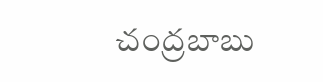చంద్రబాబు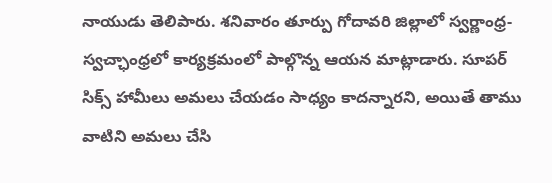నాయుడు తెలిపారు. శనివారం తూర్పు గోదావరి జిల్లాలో స్వర్ణాంధ్ర-స్వచ్ఛాంధ్రలో కార్యక్రమంలో పాల్గొన్న ఆయన మాట్లాడారు. సూపర్ సిక్స్ హామీలు అమలు చేయడం సాధ్యం కాదన్నారని, అయితే తాము వాటిని అమలు చేసి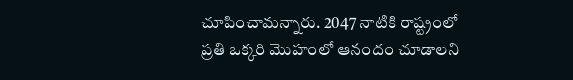చూపించామన్నారు. 2047 నాటికి రాష్ట్రంలో ప్రతి ఒక్కరి మొహంలో ఆనందం చూడాలని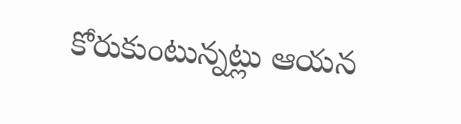కోరుకుంటున్నట్లు ఆయన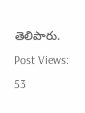తెలిపారు.
Post Views: 53